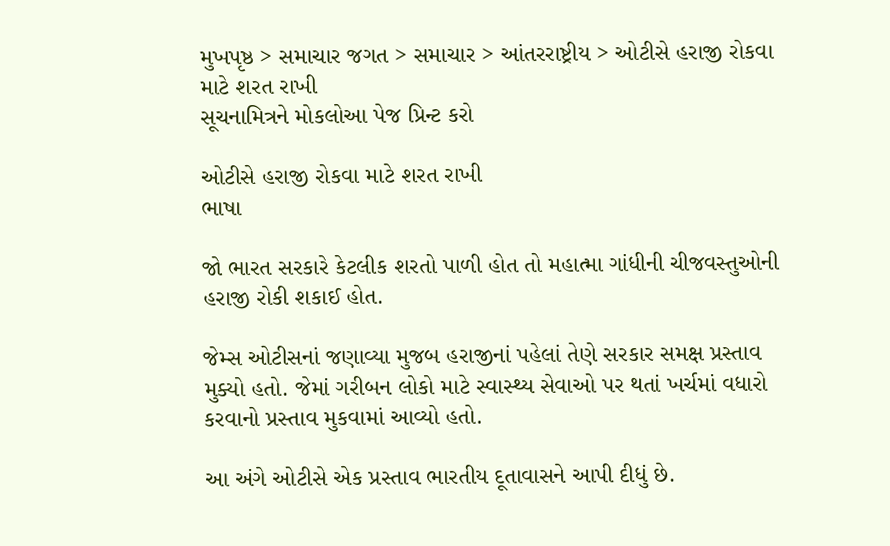મુખપૃષ્ઠ > સમાચાર જગત > સમાચાર > આંતરરાષ્ટ્રીય > ઓટીસે હરાજી રોકવા માટે શરત રાખી
સૂચનામિત્રને મોકલોઆ પેજ પ્રિન્ટ કરો

ઓટીસે હરાજી રોકવા માટે શરત રાખી
ભાષા

જો ભારત સરકારે કેટલીક શરતો પાળી હોત તો મહાત્મા ગાંધીની ચીજવસ્તુઓની હરાજી રોકી શકાઈ હોત.

જેમ્સ ઓટીસનાં જણાવ્યા મુજબ હરાજીનાં પહેલાં તેણે સરકાર સમક્ષ પ્રસ્તાવ મુક્યો હતો. જેમાં ગરીબન લોકો માટે સ્વાસ્થ્ય સેવાઓ પર થતાં ખર્ચમાં વધારો કરવાનો પ્રસ્તાવ મુકવામાં આવ્યો હતો.

આ અંગે ઓટીસે એક પ્રસ્તાવ ભારતીય દૂતાવાસને આપી દીધું છે.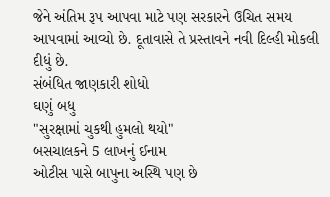જેને અંતિમ રૂપ આપવા માટે પણ સરકારને ઉચિત સમય આપવામાં આવ્યો છે. દૂતાવાસે તે પ્રસ્તાવને નવી દિલ્હી મોકલી દીધું છે.
સંબંધિત જાણકારી શોધો
ઘણું બધુ
"સુરક્ષામાં ચુકથી હુમલો થયો"
બસચાલકને 5 લાખનું ઈનામ
ઓટીસ પાસે બાપુના અસ્થિ પણ છે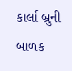કાર્લા બ્રુની બાળક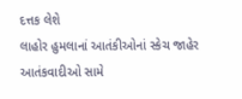દત્તક લેશે
લાહોર હુમલાનાં આતંકીઓનાં સ્કેચ જાહેર
આતંકવાદીઓ સામે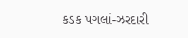કડક પગલાં-ઝરદારી